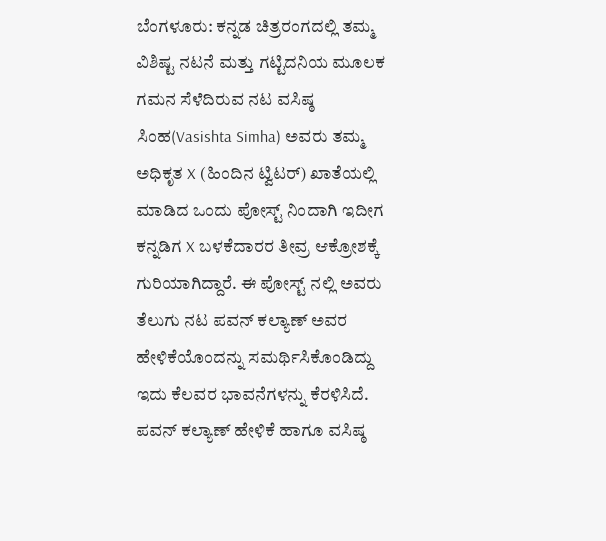ಬೆಂಗಳೂರು: ಕನ್ನಡ ಚಿತ್ರರಂಗದಲ್ಲಿ ತಮ್ಮ ವಿಶಿಷ್ಟ ನಟನೆ ಮತ್ತು ಗಟ್ಟಿದನಿಯ ಮೂಲಕ ಗಮನ ಸೆಳೆದಿರುವ ನಟ ವಸಿಷ್ಠ ಸಿಂಹ(Vasishta Simha) ಅವರು ತಮ್ಮ ಅಧಿಕೃತ X (ಹಿಂದಿನ ಟ್ವಿಟರ್) ಖಾತೆಯಲ್ಲಿ ಮಾಡಿದ ಒಂದು ಪೋಸ್ಟ್ ನಿಂದಾಗಿ ಇದೀಗ ಕನ್ನಡಿಗ X ಬಳಕೆದಾರರ ತೀವ್ರ ಆಕ್ರೋಶಕ್ಕೆ ಗುರಿಯಾಗಿದ್ದಾರೆ. ಈ ಪೋಸ್ಟ್ ನಲ್ಲಿ ಅವರು ತೆಲುಗು ನಟ ಪವನ್ ಕಲ್ಯಾಣ್ ಅವರ ಹೇಳಿಕೆಯೊಂದನ್ನು ಸಮರ್ಥಿಸಿಕೊಂಡಿದ್ದು ಇದು ಕೆಲವರ ಭಾವನೆಗಳನ್ನು ಕೆರಳಿಸಿದೆ.
ಪವನ್ ಕಲ್ಯಾಣ್ ಹೇಳಿಕೆ ಹಾಗೂ ವಸಿಷ್ಠ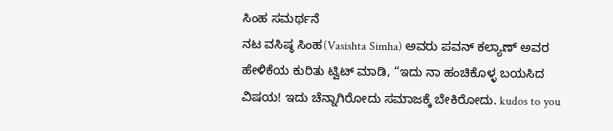ಸಿಂಹ ಸಮರ್ಥನೆ
ನಟ ವಸಿಷ್ಠ ಸಿಂಹ(Vasishta Simha) ಅವರು ಪವನ್ ಕಲ್ಯಾಣ್ ಅವರ ಹೇಳಿಕೆಯ ಕುರಿತು ಟ್ವಿಟ್ ಮಾಡಿ, “ಇದು ನಾ ಹಂಚಿಕೊಳ್ಳ ಬಯಸಿದ ವಿಷಯ! ಇದು ಚೆನ್ನಾಗಿರೋದು ಸಮಾಜಕ್ಕೆ ಬೇಕಿರೋದು. kudos to you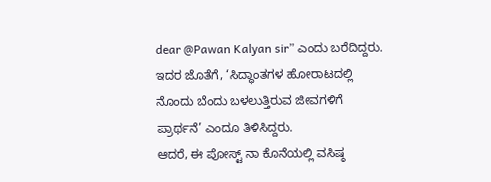dear @Pawan Kalyan sir” ಎಂದು ಬರೆದಿದ್ದರು. ಇದರ ಜೊತೆಗೆ, ‘ಸಿದ್ಧಾಂತಗಳ ಹೋರಾಟದಲ್ಲಿ ನೊಂದು ಬೆಂದು ಬಳಲುತ್ತಿರುವ ಜೀವಗಳಿಗೆ ಪ್ರಾರ್ಥನೆ’ ಎಂದೂ ತಿಳಿಸಿದ್ದರು.
ಆದರೆ, ಈ ಪೋಸ್ಟ್ ನಾ ಕೊನೆಯಲ್ಲಿ ವಸಿಷ್ಠ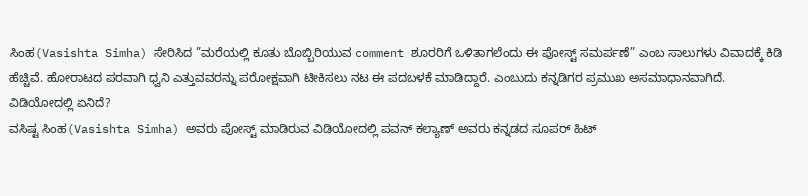ಸಿಂಹ(Vasishta Simha) ಸೇರಿಸಿದ ”ಮರೆಯಲ್ಲಿ ಕೂತು ಬೊಬ್ಬಿರಿಯುವ comment ಶೂರರಿಗೆ ಒಳಿತಾಗಲೆಂದು ಈ ಪೋಸ್ಟ್ ಸಮರ್ಪಣೆ” ಎಂಬ ಸಾಲುಗಳು ವಿವಾದಕ್ಕೆ ಕಿಡಿ ಹೆಚ್ಚಿವೆ. ಹೋರಾಟದ ಪರವಾಗಿ ಧ್ವನಿ ಎತ್ತುವವರನ್ನು ಪರೋಕ್ಷವಾಗಿ ಟೀಕಿಸಲು ನಟ ಈ ಪದಬಳಕೆ ಮಾಡಿದ್ದಾರೆ. ಎಂಬುದು ಕನ್ನಡಿಗರ ಪ್ರಮುಖ ಅಸಮಾಧಾನವಾಗಿದೆ.
ವಿಡಿಯೋದಲ್ಲಿ ಏನಿದೆ?
ವಸಿಷ್ಟ ಸಿಂಹ(Vasishta Simha) ಅವರು ಪೋಸ್ಟ್ ಮಾಡಿರುವ ವಿಡಿಯೋದಲ್ಲಿ ಪವನ್ ಕಲ್ಯಾಣ್ ಅವರು ಕನ್ನಡದ ಸೂಪರ್ ಹಿಟ್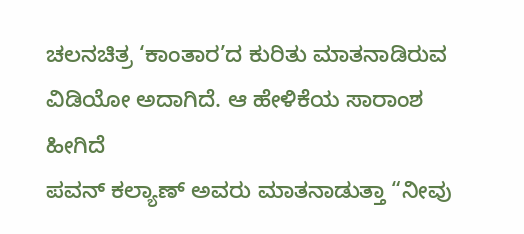ಚಲನಚಿತ್ರ ‘ಕಾಂತಾರ’ದ ಕುರಿತು ಮಾತನಾಡಿರುವ ವಿಡಿಯೋ ಅದಾಗಿದೆ. ಆ ಹೇಳಿಕೆಯ ಸಾರಾಂಶ ಹೀಗಿದೆ
ಪವನ್ ಕಲ್ಯಾಣ್ ಅವರು ಮಾತನಾಡುತ್ತಾ “ನೀವು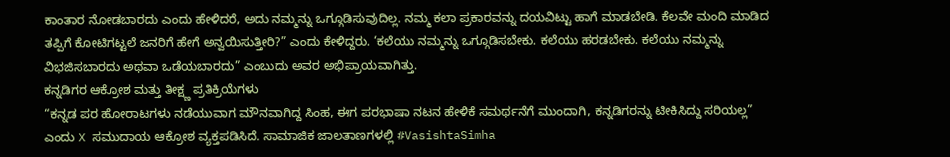ಕಾಂತಾರ ನೋಡಬಾರದು ಎಂದು ಹೇಳಿದರೆ, ಅದು ನಮ್ಮನ್ನು ಒಗ್ಗೂಡಿಸುವುದಿಲ್ಲ. ನಮ್ಮ ಕಲಾ ಪ್ರಕಾರವನ್ನು ದಯವಿಟ್ಟು ಹಾಗೆ ಮಾಡಬೇಡಿ. ಕೆಲವೇ ಮಂದಿ ಮಾಡಿದ ತಪ್ಪಿಗೆ ಕೋಟಿಗಟ್ಟಲೆ ಜನರಿಗೆ ಹೇಗೆ ಅನ್ವಯಿಸುತ್ತೀರಿ?” ಎಂದು ಕೇಳಿದ್ದರು. ‘ಕಲೆಯು ನಮ್ಮನ್ನು ಒಗ್ಗೂಡಿಸಬೇಕು. ಕಲೆಯು ಹರಡಬೇಕು. ಕಲೆಯು ನಮ್ಮನ್ನು ವಿಭಜಿಸಬಾರದು ಅಥವಾ ಒಡೆಯಬಾರದು” ಎಂಬುದು ಅವರ ಅಭಿಪ್ರಾಯವಾಗಿತ್ತು.
ಕನ್ನಡಿಗರ ಆಕ್ರೋಶ ಮತ್ತು ತೀಕ್ಷ್ಣ ಪ್ರತಿಕ್ರಿಯೆಗಳು
“ಕನ್ನಡ ಪರ ಹೋರಾಟಗಳು ನಡೆಯುವಾಗ ಮೌನವಾಗಿದ್ದ ಸಿಂಹ, ಈಗ ಪರಭಾಷಾ ನಟನ ಹೇಳಿಕೆ ಸಮರ್ಥನೆಗೆ ಮುಂದಾಗಿ, ಕನ್ನಡಿಗರನ್ನು ಟೀಕಿಸಿದ್ದು ಸರಿಯಲ್ಲ” ಎಂದು X ಸಮುದಾಯ ಆಕ್ರೋಶ ವ್ಯಕ್ತಪಡಿಸಿದೆ. ಸಾಮಾಜಿಕ ಜಾಲತಾಣಗಳಲ್ಲಿ #VasishtaSimha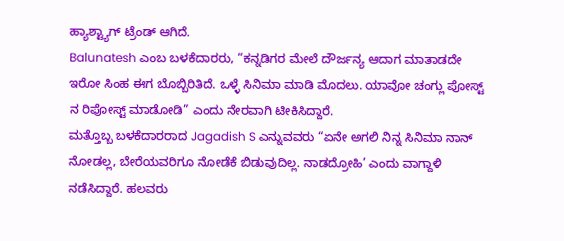ಹ್ಯಾಶ್ಟ್ಯಾಗ್ ಟ್ರೆಂಡ್ ಆಗಿದೆ.
Balunatesh ಎಂಬ ಬಳಕೆದಾರರು, “ಕನ್ನಡಿಗರ ಮೇಲೆ ದೌರ್ಜನ್ಯ ಆದಾಗ ಮಾತಾಡದೇ ಇರೋ ಸಿಂಹ ಈಗ ಬೊಬ್ಬಿರಿತಿದೆ. ಒಳ್ಳೆ ಸಿನಿಮಾ ಮಾಡಿ ಮೊದಲು. ಯಾವೋ ಚಂಗ್ಲು ಪೋಸ್ಟ್ ನ ರಿಪೋಸ್ಟ್ ಮಾಡೋಡಿ” ಎಂದು ನೇರವಾಗಿ ಟೀಕಿಸಿದ್ದಾರೆ.
ಮತ್ತೊಬ್ಬ ಬಳಕೆದಾರರಾದ Jagadish S ಎನ್ನುವವರು “ಏನೇ ಅಗಲಿ ನಿನ್ನ ಸಿನಿಮಾ ನಾನ್ ನೋಡಲ್ಲ, ಬೇರೆಯವರಿಗೂ ನೋಡೆಕೆ ಬಿಡುವುದಿಲ್ಲ. ನಾಡದ್ರೋಹಿ’ ಎಂದು ವಾಗ್ದಾಳಿ ನಡೆಸಿದ್ದಾರೆ. ಹಲವರು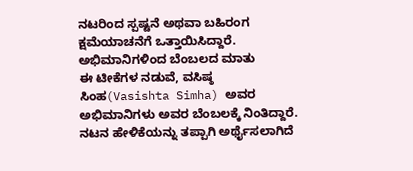ನಟರಿಂದ ಸ್ಪಷ್ಟನೆ ಅಥವಾ ಬಹಿರಂಗ ಕ್ಷಮೆಯಾಚನೆಗೆ ಒತ್ತಾಯಿಸಿದ್ದಾರೆ.
ಅಭಿಮಾನಿಗಳಿಂದ ಬೆಂಬಲದ ಮಾತು
ಈ ಟೀಕೆಗಳ ನಡುವೆ, ವಸಿಷ್ಠ ಸಿಂಹ(Vasishta Simha) ಅವರ ಅಭಿಮಾನಿಗಳು ಅವರ ಬೆಂಬಲಕ್ಕೆ ನಿಂತಿದ್ದಾರೆ. ನಟನ ಹೇಳಿಕೆಯನ್ನು ತಪ್ಪಾಗಿ ಅರ್ಥೈಸಲಾಗಿದೆ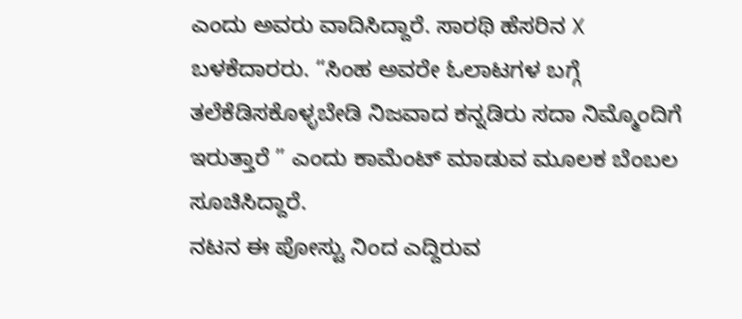ಎಂದು ಅವರು ವಾದಿಸಿದ್ದಾರೆ. ಸಾರಥಿ ಹೆಸರಿನ X ಬಳಕೆದಾರರು. “ಸಿಂಹ ಅವರೇ ಓಲಾಟಗಳ ಬಗ್ಗೆ ತಲೆಕೆಡಿಸಕೊಳ್ಳಬೇಡಿ ನಿಜವಾದ ಕನ್ನಡಿರು ಸದಾ ನಿಮ್ಮೊಂದಿಗೆ ಇರುತ್ತಾರೆ ” ಎಂದು ಕಾಮೆಂಟ್ ಮಾಡುವ ಮೂಲಕ ಬೆಂಬಲ ಸೂಚಿಸಿದ್ದಾರೆ.
ನಟನ ಈ ಪೋಸ್ಟು ನಿಂದ ಎದ್ದಿರುವ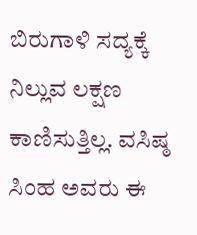ಬಿರುಗಾಳಿ ಸದ್ಯಕ್ಕೆ ನಿಲ್ಲುವ ಲಕ್ಷಣ ಕಾಣಿಸುತ್ತಿಲ್ಲ. ವಸಿಷ್ಠ ಸಿಂಹ ಅವರು ಈ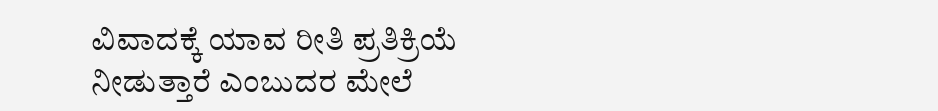ವಿವಾದಕ್ಕೆ ಯಾವ ರೀತಿ ಪ್ರತಿಕ್ರಿಯೆ ನೀಡುತ್ತಾರೆ ಎಂಬುದರ ಮೇಲೆ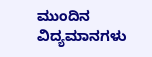ಮುಂದಿನ ವಿದ್ಯಮಾನಗಳು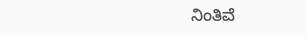ನಿಂತಿವೆ